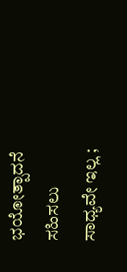ಭಯೋತ್ಪಾದನೆ ಸಹಿಸಲು ಸಾಧ್ಯವೇ ಇಲ್ಲ ;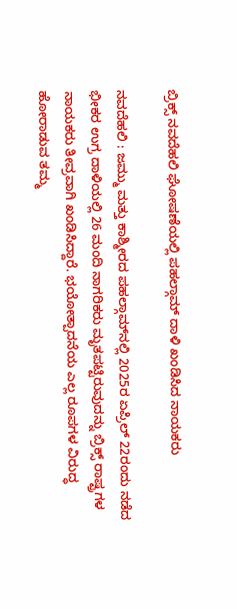ಬ್ರಿಕ್ಸ್‌ ನವದೆಹಲಿ ಘೋಷಣೆಯಲ್ಲಿ ಪಹಲ್ಗಾಮ್‌ ದಾಳಿ ಖಂಡಿಸಿದ ನಾಯಕರು

ನವದೆಹಲಿ : ಜಮ್ಮು ಮತ್ತು ಕಾಶ್ಮೀರದ ಪಹಲ್ಗಾಮ್‌ನಲ್ಲಿ 2025ರ ಏಪ್ರಿಲ್ 22ರಂದು ನಡೆದ ಭೀಕರ ಉಗ್ರ ದಾಳಿಯಲ್ಲಿ 26 ಮಂದಿ ನಾಗರಿಕರು ಮೃತಪಟ್ಟಿರುವುದನ್ನು ಬ್ರಿಕ್ಸ್ ರಾಷ್ಟ್ರಗಳ ನಾಯಕರು ತೀವ್ರವಾಗಿ ಖಂಡಿಸಿದ್ದಾರೆ. ಭಯೋತ್ಪಾದನೆಯ ಎಲ್ಲ ರೂಪಗಳ ವಿರುದ್ಧ ಹೋರಾಡುವ ತಮ್ಮ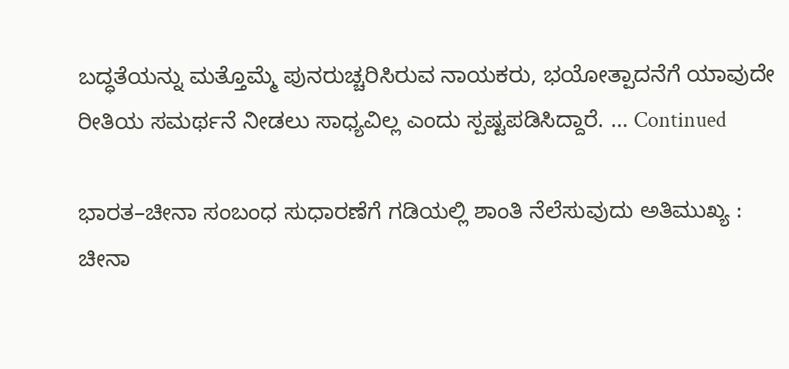ಬದ್ಧತೆಯನ್ನು ಮತ್ತೊಮ್ಮೆ ಪುನರುಚ್ಚರಿಸಿರುವ ನಾಯಕರು, ಭಯೋತ್ಪಾದನೆಗೆ ಯಾವುದೇ ರೀತಿಯ ಸಮರ್ಥನೆ ನೀಡಲು ಸಾಧ್ಯವಿಲ್ಲ ಎಂದು ಸ್ಪಷ್ಟಪಡಿಸಿದ್ದಾರೆ. … Continued

ಭಾರತ–ಚೀನಾ ಸಂಬಂಧ ಸುಧಾರಣೆಗೆ ಗಡಿಯಲ್ಲಿ ಶಾಂತಿ ನೆಲೆಸುವುದು ಅತಿಮುಖ್ಯ : ಚೀನಾ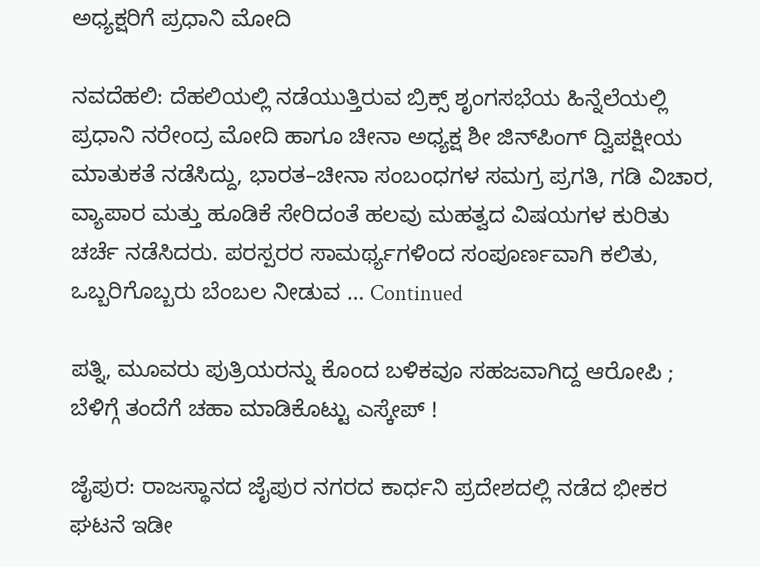ಅಧ್ಯಕ್ಷರಿಗೆ ಪ್ರಧಾನಿ ಮೋದಿ

ನವದೆಹಲಿ: ದೆಹಲಿಯಲ್ಲಿ ನಡೆಯುತ್ತಿರುವ ಬ್ರಿಕ್ಸ್‌ ಶೃಂಗಸಭೆಯ ಹಿನ್ನೆಲೆಯಲ್ಲಿ ಪ್ರಧಾನಿ ನರೇಂದ್ರ ಮೋದಿ ಹಾಗೂ ಚೀನಾ ಅಧ್ಯಕ್ಷ ಶೀ ಜಿನ್‌ಪಿಂಗ್‌ ದ್ವಿಪಕ್ಷೀಯ ಮಾತುಕತೆ ನಡೆಸಿದ್ದು, ಭಾರತ–ಚೀನಾ ಸಂಬಂಧಗಳ ಸಮಗ್ರ ಪ್ರಗತಿ, ಗಡಿ ವಿಚಾರ, ವ್ಯಾಪಾರ ಮತ್ತು ಹೂಡಿಕೆ ಸೇರಿದಂತೆ ಹಲವು ಮಹತ್ವದ ವಿಷಯಗಳ ಕುರಿತು ಚರ್ಚೆ ನಡೆಸಿದರು. ಪರಸ್ಪರರ ಸಾಮರ್ಥ್ಯಗಳಿಂದ ಸಂಪೂರ್ಣವಾಗಿ ಕಲಿತು, ಒಬ್ಬರಿಗೊಬ್ಬರು ಬೆಂಬಲ ನೀಡುವ … Continued

ಪತ್ನಿ, ಮೂವರು ಪುತ್ರಿಯರನ್ನು ಕೊಂದ ಬಳಿಕವೂ ಸಹಜವಾಗಿದ್ದ ಆರೋಪಿ ; ಬೆಳಿಗ್ಗೆ ತಂದೆಗೆ ಚಹಾ ಮಾಡಿಕೊಟ್ಟು ಎಸ್ಕೇಪ್‌ !

ಜೈಪುರ: ರಾಜಸ್ಥಾನದ ಜೈಪುರ ನಗರದ ಕಾರ್ಧನಿ ಪ್ರದೇಶದಲ್ಲಿ ನಡೆದ ಭೀಕರ ಘಟನೆ ಇಡೀ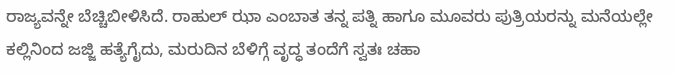ರಾಜ್ಯವನ್ನೇ ಬೆಚ್ಚಿಬೀಳಿಸಿದೆ. ರಾಹುಲ್ ಝಾ ಎಂಬಾತ ತನ್ನ ಪತ್ನಿ ಹಾಗೂ ಮೂವರು ಪುತ್ರಿಯರನ್ನು ಮನೆಯಲ್ಲೇ ಕಲ್ಲಿನಿಂದ ಜಜ್ಜಿ ಹತ್ಯೆಗೈದು, ಮರುದಿನ ಬೆಳಿಗ್ಗೆ ವೃದ್ಧ ತಂದೆಗೆ ಸ್ವತಃ ಚಹಾ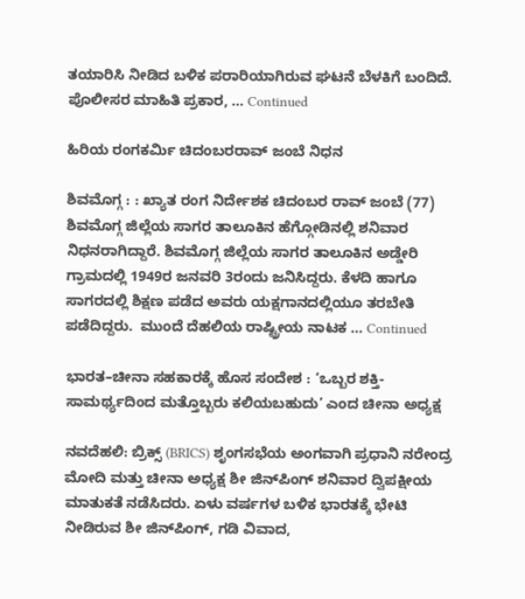ತಯಾರಿಸಿ ನೀಡಿದ ಬಳಿಕ ಪರಾರಿಯಾಗಿರುವ ಘಟನೆ ಬೆಳಕಿಗೆ ಬಂದಿದೆ. ಪೊಲೀಸರ ಮಾಹಿತಿ ಪ್ರಕಾರ, … Continued

ಹಿರಿಯ ರಂಗಕರ್ಮಿ ಚಿದಂಬರರಾವ್ ಜಂಬೆ ನಿಧನ

ಶಿವಮೊಗ್ಗ : : ಖ್ಯಾತ ರಂಗ ನಿರ್ದೇಶಕ ಚಿದಂಬರ ರಾವ್ ಜಂಬೆ (77) ಶಿವಮೊಗ್ಗ ಜಿಲ್ಲೆಯ ಸಾಗರ ತಾಲೂಕಿನ ಹೆಗ್ಗೋಡಿನಲ್ಲಿ ಶನಿವಾರ ನಿಧನರಾಗಿದ್ದಾರೆ. ಶಿವಮೊಗ್ಗ ಜಿಲ್ಲೆಯ ಸಾಗರ ತಾಲೂಕಿನ ಅಡ್ಡೇರಿ ಗ್ರಾಮದಲ್ಲಿ 1949ರ ಜನವರಿ 3ರಂದು ಜನಿಸಿದ್ದರು. ಕೆಳದಿ ಹಾಗೂ ಸಾಗರದಲ್ಲಿ ಶಿಕ್ಷಣ ಪಡೆದ ಅವರು ಯಕ್ಷಗಾನದಲ್ಲಿಯೂ ತರಬೇತಿ ಪಡೆದಿದ್ದರು.  ಮುಂದೆ ದೆಹಲಿಯ ರಾಷ್ಟ್ರೀಯ ನಾಟಕ … Continued

ಭಾರತ–ಚೀನಾ ಸಹಕಾರಕ್ಕೆ ಹೊಸ ಸಂದೇಶ : ‘ಒಬ್ಬರ ಶಕ್ತಿ-ಸಾಮರ್ಥ್ಯದಿಂದ ಮತ್ತೊಬ್ಬರು ಕಲಿಯಬಹುದು’ ಎಂದ ಚೀನಾ ಅಧ್ಯಕ್ಷ

ನವದೆಹಲಿ: ಬ್ರಿಕ್ಸ್ (BRICS) ಶೃಂಗಸಭೆಯ ಅಂಗವಾಗಿ ಪ್ರಧಾನಿ ನರೇಂದ್ರ ಮೋದಿ ಮತ್ತು ಚೀನಾ ಅಧ್ಯಕ್ಷ ಶೀ ಜಿನ್‌ಪಿಂಗ್ ಶನಿವಾರ ದ್ವಿಪಕ್ಷೀಯ ಮಾತುಕತೆ ನಡೆಸಿದರು. ಏಳು ವರ್ಷಗಳ ಬಳಿಕ ಭಾರತಕ್ಕೆ ಭೇಟಿ ನೀಡಿರುವ ಶೀ ಜಿನ್‌ಪಿಂಗ್, ಗಡಿ ವಿವಾದ,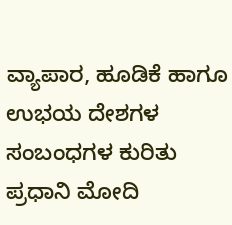ವ್ಯಾಪಾರ, ಹೂಡಿಕೆ ಹಾಗೂ ಉಭಯ ದೇಶಗಳ ಸಂಬಂಧಗಳ ಕುರಿತು ಪ್ರಧಾನಿ ಮೋದಿ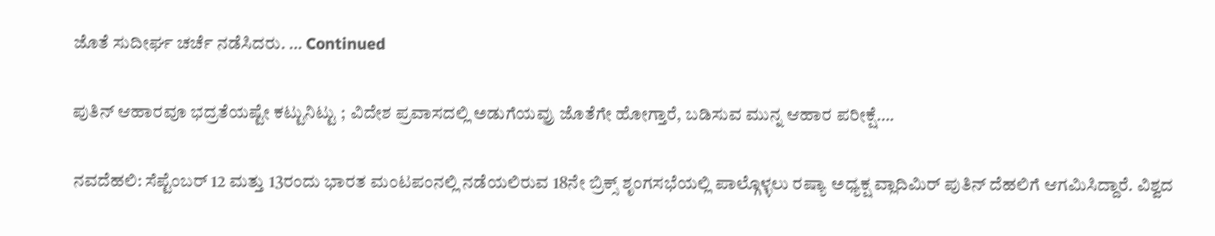ಜೊತೆ ಸುದೀರ್ಘ ಚರ್ಚೆ ನಡೆಸಿದರು. … Continued

ಪುತಿನ್ ಆಹಾರವೂ ಭದ್ರತೆಯಷ್ಟೇ ಕಟ್ಟುನಿಟ್ಟು ; ವಿದೇಶ ಪ್ರವಾಸದಲ್ಲಿ ಅಡುಗೆಯವ್ರು ಜೊತೆಗೇ ಹೋಗ್ತಾರೆ, ಬಡಿಸುವ ಮುನ್ನ ಆಹಾರ ಪರೀಕ್ಷೆ….

ನವದೆಹಲಿ: ಸೆಪ್ಟೆಂಬರ್‌ 12 ಮತ್ತು 13ರಂದು ಭಾರತ ಮಂಟಪಂನಲ್ಲಿ ನಡೆಯಲಿರುವ 18ನೇ ಬ್ರಿಕ್ಸ್‌ ಶೃಂಗಸಭೆಯಲ್ಲಿ ಪಾಲ್ಗೊಳ್ಳಲು ರಷ್ಯಾ ಅಧ್ಯಕ್ಷ ವ್ಲಾದಿಮಿರ್‌ ಪುತಿನ್‌ ದೆಹಲಿಗೆ ಆಗಮಿಸಿದ್ದಾರೆ. ವಿಶ್ವದ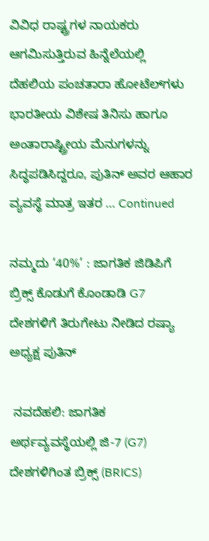ವಿವಿಧ ರಾಷ್ಟ್ರಗಳ ನಾಯಕರು ಆಗಮಿಸುತ್ತಿರುವ ಹಿನ್ನೆಲೆಯಲ್ಲಿ ದೆಹಲಿಯ ಪಂಚತಾರಾ ಹೋಟೆಲ್‌ಗಳು ಭಾರತೀಯ ವಿಶೇಷ ತಿನಿಸು ಹಾಗೂ ಅಂತಾರಾಷ್ಟ್ರೀಯ ಮೆನುಗಳನ್ನು ಸಿದ್ಧಪಡಿಸಿದ್ದರೂ, ಪುತಿನ್‌ ಅವರ ಆಹಾರ ವ್ಯವಸ್ಥೆ ಮಾತ್ರ ಇತರ … Continued

ನಮ್ಮದು ‘40%’ : ಜಾಗತಿಕ ಜಿಡಿಪಿಗೆ ಬ್ರಿಕ್ಸ್‌ ಕೊಡುಗೆ ಕೊಂಡಾಡಿ G7 ದೇಶಗಳಿಗೆ ತಿರುಗೇಟು ನೀಡಿದ ರಷ್ಯಾ ಅಧ್ಯಕ್ಷ ಪುತಿನ್

 ನವದೆಹಲಿ: ಜಾಗತಿಕ ಅರ್ಥವ್ಯವಸ್ಥೆಯಲ್ಲಿ ಜಿ-7 (G7) ದೇಶಗಳಿಗಿಂತ ಬ್ರಿಕ್ಸ್‌ (BRICS)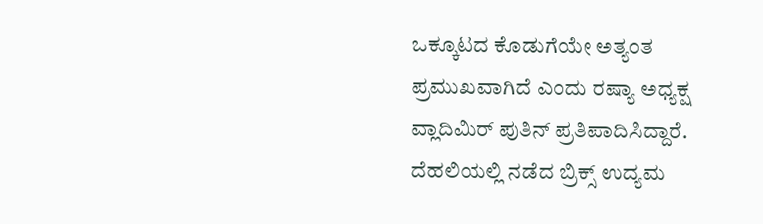ಒಕ್ಕೂಟದ ಕೊಡುಗೆಯೇ ಅತ್ಯಂತ ಪ್ರಮುಖವಾಗಿದೆ ಎಂದು ರಷ್ಯಾ ಅಧ್ಯಕ್ಷ ವ್ಲಾದಿಮಿರ್ ಪುತಿನ್ ಪ್ರತಿಪಾದಿಸಿದ್ದಾರೆ. ದೆಹಲಿಯಲ್ಲಿ ನಡೆದ ಬ್ರಿಕ್ಸ್‌ ಉದ್ಯಮ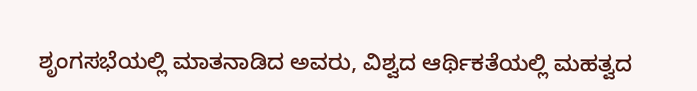ಶೃಂಗಸಭೆಯಲ್ಲಿ ಮಾತನಾಡಿದ ಅವರು, ವಿಶ್ವದ ಆರ್ಥಿಕತೆಯಲ್ಲಿ ಮಹತ್ವದ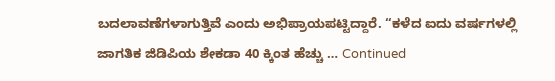ಬದಲಾವಣೆಗಳಾಗುತ್ತಿವೆ ಎಂದು ಅಭಿಪ್ರಾಯಪಟ್ಟಿದ್ದಾರೆ. “ಕಳೆದ ಐದು ವರ್ಷಗಳಲ್ಲಿ ಜಾಗತಿಕ ಜಿಡಿಪಿಯ ಶೇಕಡಾ 40 ಕ್ಕಿಂತ ಹೆಚ್ಚು … Continued